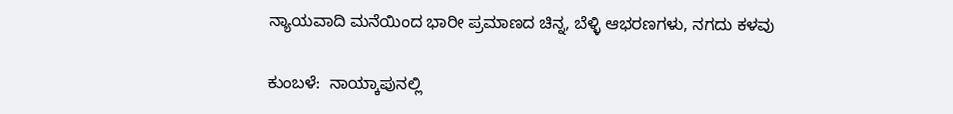ನ್ಯಾಯವಾದಿ ಮನೆಯಿಂದ ಭಾರೀ ಪ್ರಮಾಣದ ಚಿನ್ನ, ಬೆಳ್ಳಿ ಆಭರಣಗಳು, ನಗದು ಕಳವು

ಕುಂಬಳೆ:  ನಾಯ್ಕಾಪುನಲ್ಲಿ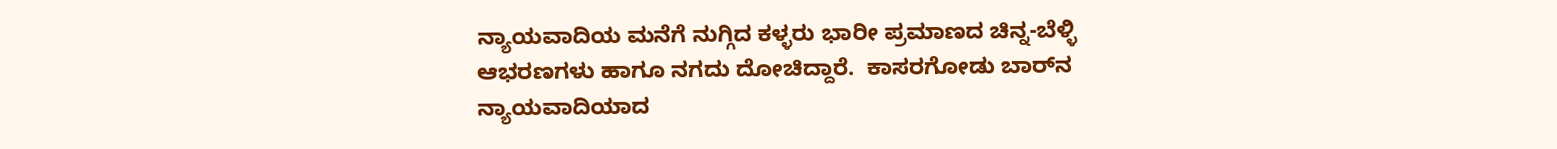ನ್ಯಾಯವಾದಿಯ ಮನೆಗೆ ನುಗ್ಗಿದ ಕಳ್ಳರು ಭಾರೀ ಪ್ರಮಾಣದ ಚಿನ್ನ-ಬೆಳ್ಳಿ ಆಭರಣಗಳು ಹಾಗೂ ನಗದು ದೋಚಿದ್ದಾರೆ.  ಕಾಸರಗೋಡು ಬಾರ್‌ನ ನ್ಯಾಯವಾದಿಯಾದ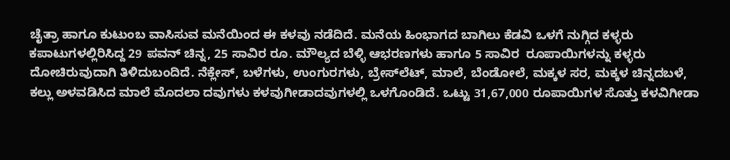ಚೈತ್ರಾ ಹಾಗೂ ಕುಟುಂಬ ವಾಸಿಸುವ ಮನೆಯಿಂದ ಈ ಕಳವು ನಡೆದಿದೆ. ಮನೆಯ ಹಿಂಭಾಗದ ಬಾಗಿಲು ಕೆಡವಿ ಒಳಗೆ ನುಗ್ಗಿದ ಕಳ್ಳರು ಕಪಾಟುಗಳಲ್ಲಿರಿಸಿದ್ದ 29 ಪವನ್ ಚಿನ್ನ, 25 ಸಾವಿರ ರೂ. ಮೌಲ್ಯದ ಬೆಳ್ಳಿ ಆಭರಣಗಳು ಹಾಗೂ 5 ಸಾವಿರ  ರೂಪಾಯಿಗಳನ್ನು ಕಳ್ಳರು ದೋಚಿರುವುದಾಗಿ ತಿಳಿದುಬಂದಿದೆ. ನೆಕ್ಲೇಸ್, ಬಳೆಗಳು, ಉಂಗುರಗಳು, ಬ್ರೇಸ್‌ಲೆಟ್, ಮಾಲೆ, ಬೆಂಡೋಲೆ, ಮಕ್ಕಳ ಸರ, ಮಕ್ಕಳ ಚಿನ್ನದಬಳೆ, ಕಲ್ಲು ಅಳವಡಿಸಿದ ಮಾಲೆ ಮೊದಲಾ ದವುಗಳು ಕಳವುಗೀಡಾದವುಗಳಲ್ಲಿ ಒಳಗೊಂಡಿದೆ. ಒಟ್ಟು 31,67,000 ರೂಪಾಯಿಗಳ ಸೊತ್ತು ಕಳವಿಗೀಡಾ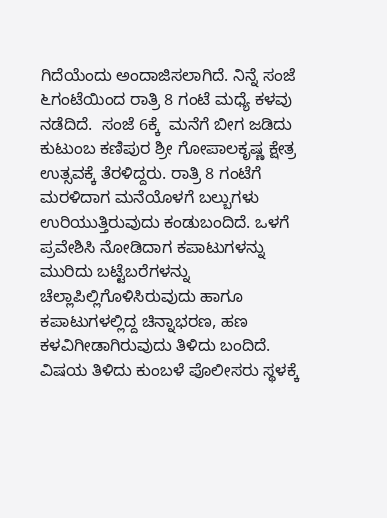ಗಿದೆಯೆಂದು ಅಂದಾಜಿಸಲಾಗಿದೆ. ನಿನ್ನೆ ಸಂಜೆ ೬ಗಂಟೆಯಿಂದ ರಾತ್ರಿ 8 ಗಂಟೆ ಮಧ್ಯೆ ಕಳವು ನಡೆದಿದೆ.  ಸಂಜೆ 6ಕ್ಕೆ  ಮನೆಗೆ ಬೀಗ ಜಡಿದು ಕುಟುಂಬ ಕಣಿಪುರ ಶ್ರೀ ಗೋಪಾಲಕೃಷ್ಣ ಕ್ಷೇತ್ರ ಉತ್ಸವಕ್ಕೆ ತೆರಳಿದ್ದರು. ರಾತ್ರಿ 8 ಗಂಟೆಗೆ ಮರಳಿದಾಗ ಮನೆಯೊಳಗೆ ಬಲ್ಬುಗಳು ಉರಿಯುತ್ತಿರುವುದು ಕಂಡುಬಂದಿದೆ. ಒಳಗೆ ಪ್ರವೇಶಿಸಿ ನೋಡಿದಾಗ ಕಪಾಟುಗಳನ್ನು ಮುರಿದು ಬಟ್ಟೆಬರೆಗಳನ್ನು ಚೆಲ್ಲಾಪಿಲ್ಲಿಗೊಳಿಸಿರುವುದು ಹಾಗೂ  ಕಪಾಟುಗಳಲ್ಲಿದ್ದ ಚಿನ್ನಾಭರಣ, ಹಣ ಕಳವಿಗೀಡಾಗಿರುವುದು ತಿಳಿದು ಬಂದಿದೆ.   ವಿಷಯ ತಿಳಿದು ಕುಂಬಳೆ ಪೊಲೀಸರು ಸ್ಥಳಕ್ಕೆ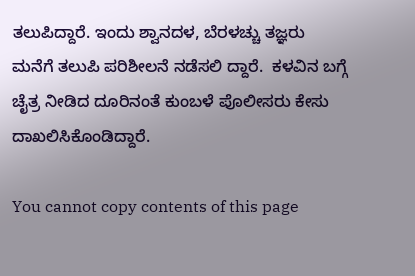ತಲುಪಿದ್ದಾರೆ. ಇಂದು ಶ್ವಾನದಳ, ಬೆರಳಚ್ಚು ತಜ್ಞರು ಮನೆಗೆ ತಲುಪಿ ಪರಿಶೀಲನೆ ನಡೆಸಲಿ ದ್ದಾರೆ.  ಕಳವಿನ ಬಗ್ಗೆ ಚೈತ್ರ ನೀಡಿದ ದೂರಿನಂತೆ ಕುಂಬಳೆ ಪೊಲೀಸರು ಕೇಸು ದಾಖಲಿಸಿಕೊಂಡಿದ್ದಾರೆ.

You cannot copy contents of this page